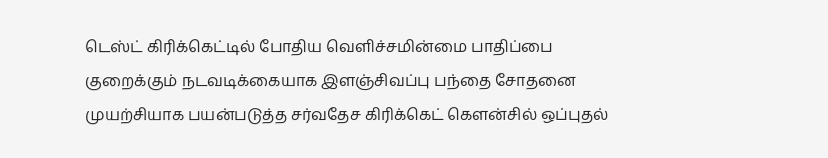டெஸ்ட் கிரிக்கெட்டில் போதிய வெளிச்சமின்மை பாதிப்பை குறைக்கும் நடவடிக்கையாக இளஞ்சிவப்பு பந்தை சோதனை முயற்சியாக பயன்படுத்த சர்வதேச கிரிக்கெட் கௌன்சில் ஒப்புதல்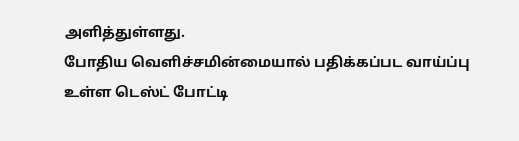அளித்துள்ளது.
போதிய வெளிச்சமின்மையால் பதிக்கப்பட வாய்ப்பு உள்ள டெஸ்ட் போட்டி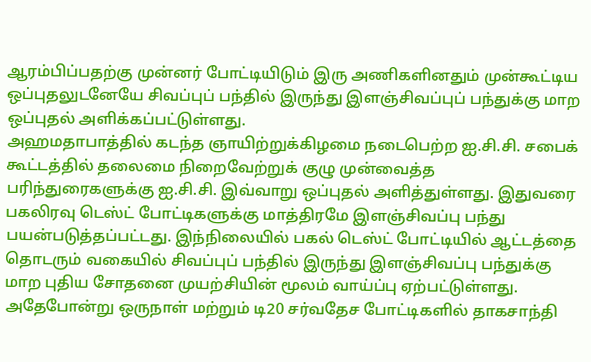ஆரம்பிப்பதற்கு முன்னர் போட்டியிடும் இரு அணிகளினதும் முன்கூட்டிய ஒப்புதலுடனேயே சிவப்புப் பந்தில் இருந்து இளஞ்சிவப்புப் பந்துக்கு மாற ஒப்புதல் அளிக்கப்பட்டுள்ளது.
அஹமதாபாத்தில் கடந்த ஞாயிற்றுக்கிழமை நடைபெற்ற ஐ.சி.சி. சபைக் கூட்டத்தில் தலைமை நிறைவேற்றுக் குழு முன்வைத்த பரிந்துரைகளுக்கு ஐ.சி.சி. இவ்வாறு ஒப்புதல் அளித்துள்ளது. இதுவரை பகலிரவு டெஸ்ட் போட்டிகளுக்கு மாத்திரமே இளஞ்சிவப்பு பந்து பயன்படுத்தப்பட்டது. இந்நிலையில் பகல் டெஸ்ட் போட்டியில் ஆட்டத்தை தொடரும் வகையில் சிவப்புப் பந்தில் இருந்து இளஞ்சிவப்பு பந்துக்கு மாற புதிய சோதனை முயற்சியின் மூலம் வாய்ப்பு ஏற்பட்டுள்ளது. அதேபோன்று ஒருநாள் மற்றும் டி20 சர்வதேச போட்டிகளில் தாகசாந்தி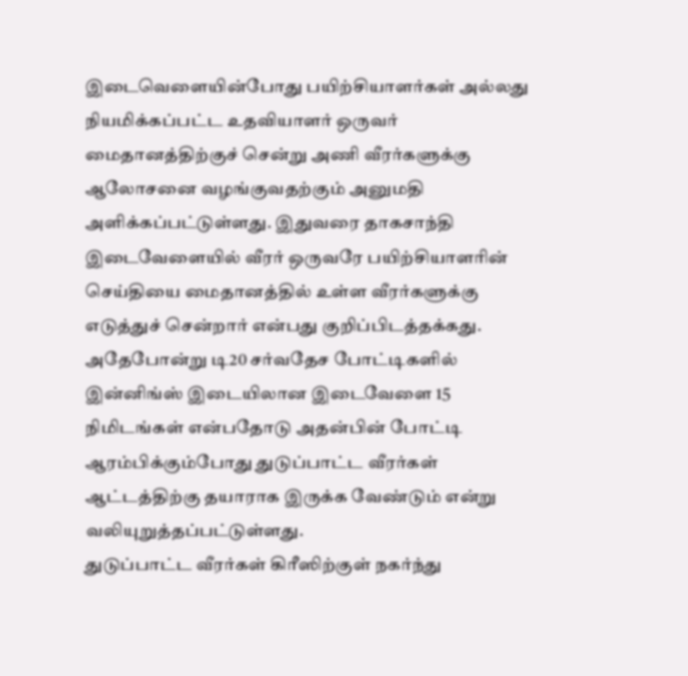இடைவெளையின்போது பயிற்சியாளர்கள் அல்லது நியமிக்கப்பட்ட உதவியாளர் ஒருவர் மைதானத்திற்குச் சென்று அணி வீரர்களுக்கு ஆலோசனை வழங்குவதற்கும் அனுமதி அளிக்கப்பட்டுள்ளது. இதுவரை தாகசாந்தி இடைவேளையில் வீரர் ஒருவரே பயிற்சியாளரின் செய்தியை மைதானத்தில் உள்ள வீரர்களுக்கு எடுத்துச் சென்றார் என்பது குறிப்பிடத்தக்கது.
அதேபோன்று டி20 சர்வதேச போட்டிகளில் இன்னிங்ஸ் இடையிலான இடைவேளை 15 நிமிடங்கள் என்பதோடு அதன்பின் போட்டி ஆரம்பிக்கும்போது துடுப்பாட்ட வீரர்கள் ஆட்டத்திற்கு தயாராக இருக்க வேண்டும் என்று வலியுறுத்தப்பட்டுள்ளது.
துடுப்பாட்ட வீரர்கள் கிரீஸிற்குள் நகர்ந்து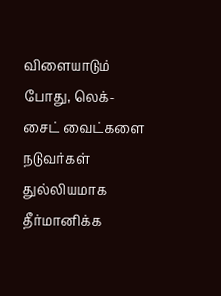விளையாடும் போது, லெக்-சைட் வைட்களை நடுவர்கள் துல்லியமாக தீர்மானிக்க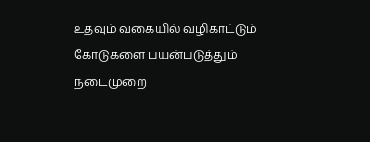உதவும் வகையில் வழிகாட்டும் கோடுகளை பயன்படுத்தும் நடைமுறை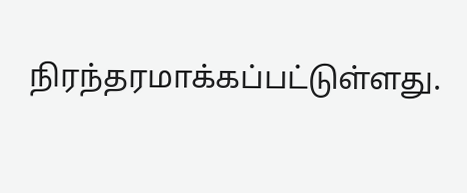நிரந்தரமாக்கப்பட்டுள்ளது.